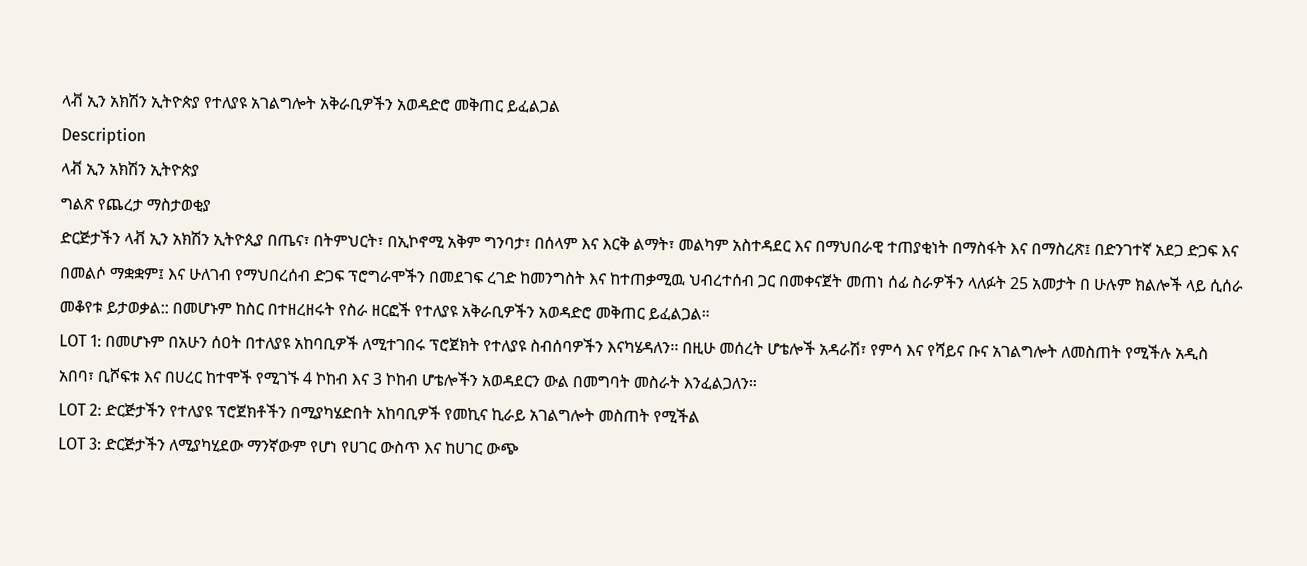ላቭ ኢን አክሽን ኢትዮጵያ የተለያዩ አገልግሎት አቅራቢዎችን አወዳድሮ መቅጠር ይፈልጋል
Description
ላቭ ኢን አክሽን ኢትዮጵያ
ግልጽ የጨረታ ማስታወቂያ
ድርጅታችን ላቭ ኢን አክሽን ኢትዮጲያ በጤና፣ በትምህርት፣ በኢኮኖሚ አቅም ግንባታ፣ በሰላም እና እርቅ ልማት፣ መልካም አስተዳደር እና በማህበራዊ ተጠያቂነት በማስፋት እና በማስረጽ፤ በድንገተኛ አደጋ ድጋፍ እና በመልሶ ማቋቋም፤ እና ሁለገብ የማህበረሰብ ድጋፍ ፕሮግራሞችን በመደገፍ ረገድ ከመንግስት እና ከተጠቃሚዉ ህብረተሰብ ጋር በመቀናጀት መጠነ ሰፊ ስራዎችን ላለፉት 25 አመታት በ ሁሉም ክልሎች ላይ ሲሰራ መቆየቱ ይታወቃል:: በመሆኑም ከስር በተዘረዘሩት የስራ ዘርፎች የተለያዩ አቅራቢዎችን አወዳድሮ መቅጠር ይፈልጋል።
LOT 1: በመሆኑም በአሁን ሰዐት በተለያዩ አከባቢዎች ለሚተገበሩ ፕሮጀክት የተለያዩ ስብሰባዎችን እናካሄዳለን፡፡ በዚሁ መሰረት ሆቴሎች አዳራሽ፣ የምሳ እና የሻይና ቡና አገልግሎት ለመስጠት የሚችሉ አዲስ አበባ፣ ቢሾፍቱ እና በሀረር ከተሞች የሚገኙ 4 ኮከብ እና 3 ኮከብ ሆቴሎችን አወዳደርን ውል በመግባት መስራት እንፈልጋለን።
LOT 2: ድርጅታችን የተለያዩ ፕሮጀክቶችን በሚያካሄድበት አከባቢዎች የመኪና ኪራይ አገልግሎት መስጠት የሚችል
LOT 3: ድርጅታችን ለሚያካሂደው ማንኛውም የሆነ የሀገር ውስጥ እና ከሀገር ውጭ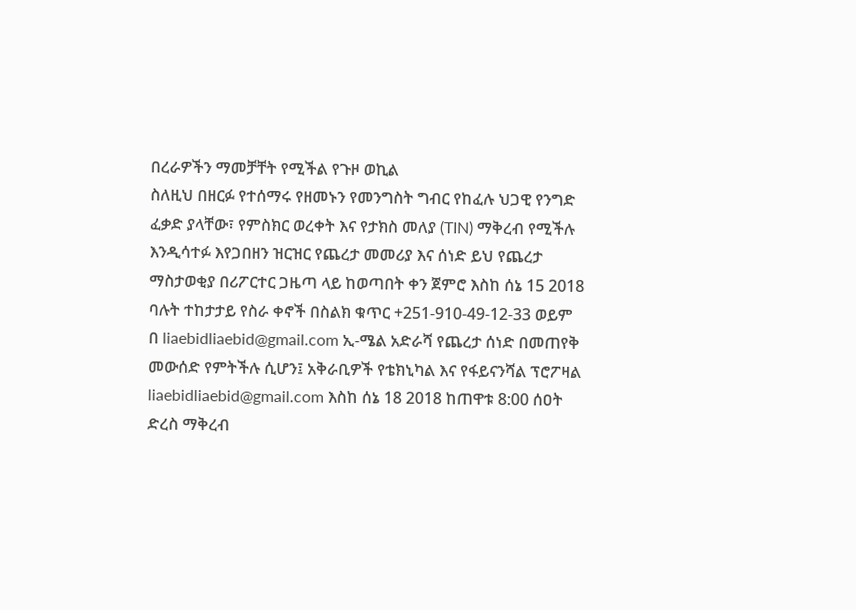በረራዎችን ማመቻቸት የሚችል የጉዞ ወኪል
ስለዚህ በዘርፉ የተሰማሩ የዘመኑን የመንግስት ግብር የከፈሉ ህጋዊ የንግድ ፈቃድ ያላቸው፣ የምስክር ወረቀት እና የታክስ መለያ (TIN) ማቅረብ የሚችሉ እንዲሳተፉ እየጋበዘን ዝርዝር የጨረታ መመሪያ እና ሰነድ ይህ የጨረታ ማስታወቂያ በሪፖርተር ጋዜጣ ላይ ከወጣበት ቀን ጀምሮ እስከ ሰኔ 15 2018 ባሉት ተከታታይ የስራ ቀኖች በስልክ ቁጥር +251-910-49-12-33 ወይም በ liaebidliaebid@gmail.com ኢ-ሜል አድራሻ የጨረታ ሰነድ በመጠየቅ መውሰድ የምትችሉ ሲሆን፤ አቅራቢዎች የቴክኒካል እና የፋይናንሻል ፕሮፖዛል liaebidliaebid@gmail.com እስከ ሰኔ 18 2018 ከጠዋቱ 8:00 ሰዐት ድረስ ማቅረብ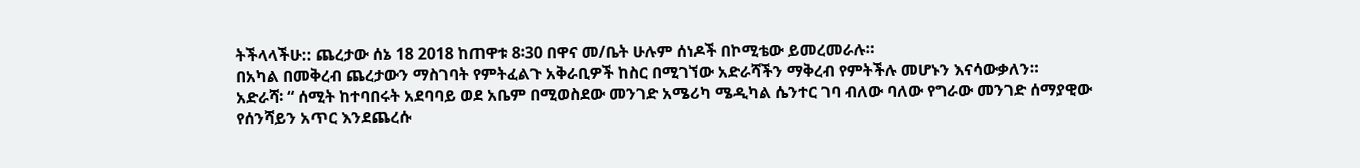ትችላላችሁ:: ጨረታው ሰኔ 18 2018 ከጠዋቱ 8፡30 በዋና መ/ቤት ሁሉም ሰነዶች በኮሚቴው ይመረመራሉ።
በአካል በመቅረብ ጨረታውን ማስገባት የምትፈልጉ አቅራቢዎች ከስር በሚገኘው አድራሻችን ማቅረብ የምትችሉ መሆኑን እናሳውቃለን።
አድራሻ፡ “ ሰሚት ከተባበሩት አደባባይ ወደ አቤም በሚወስደው መንገድ አሜሪካ ሜዲካል ሴንተር ገባ ብለው ባለው የግራው መንገድ ሰማያዊው የሰንሻይን አጥር እንደጨረሱ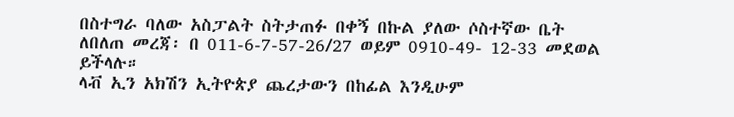በስተግራ ባለው አስፓልት ስትታጠፉ በቀኝ በኩል ያለው ሶስተኛው ቤት
ለበለጠ መረጃ፡ በ 011-6-7-57-26/27 ወይም 0910-49- 12-33 መደወል ይችላሉ።
ላቭ ኢን አክሽን ኢትዮጵያ ጨረታውን በከፊል እንዲሁም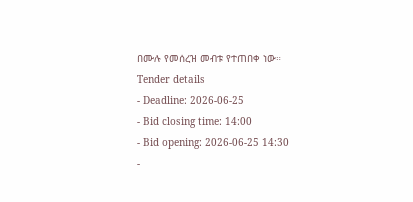በሙሉ የመሰረዝ መብቱ የተጠበቀ ነው።
Tender details
- Deadline: 2026-06-25
- Bid closing time: 14:00
- Bid opening: 2026-06-25 14:30
-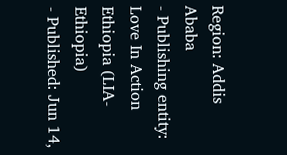Region: Addis Ababa
- Publishing entity: Love In Action Ethiopia (LIA-Ethiopia)
- Published: Jun 14,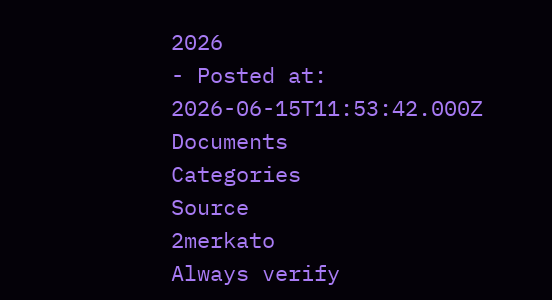2026
- Posted at: 2026-06-15T11:53:42.000Z
Documents
Categories
Source
2merkato
Always verify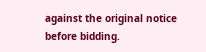against the original notice before bidding.